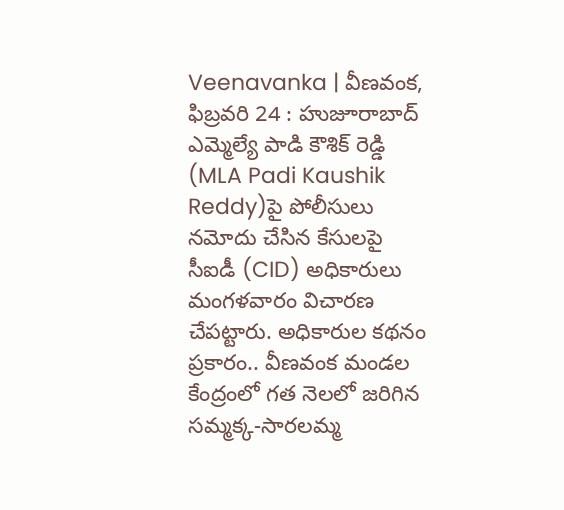Veenavanka | వీణవంక, ఫిబ్రవరి 24 : హుజూరాబాద్ ఎమ్మెల్యే పాడి కౌశిక్ రెడ్డి (MLA Padi Kaushik Reddy)పై పోలీసులు నమోదు చేసిన కేసులపై సీఐడీ (CID) అధికారులు మంగళవారం విచారణ చేపట్టారు. అధికారుల కథనం ప్రకారం.. వీణవంక మండల కేంద్రంలో గత నెలలో జరిగిన సమ్మక్క-సారలమ్మ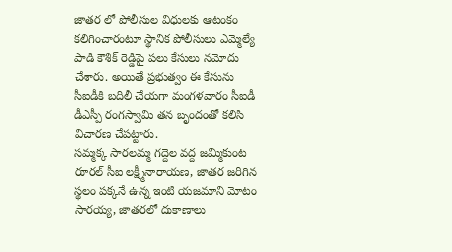జాతర లో పోలీసుల విధులకు ఆటంకం కలిగించారంటూ స్థానిక పోలీసులు ఎమ్మెల్యే పాడి కౌశిక్ రెడ్డిపై పలు కేసులు నమోదు చేశారు. అయితే ప్రభుత్వం ఈ కేసును సీఐడీకి బదిలీ చేయగా మంగళవారం సీఐడీ డీఎస్పీ రంగస్వామి తన బృందంతో కలిసి విచారణ చేపట్టారు.
సమ్మక్క సారలమ్మ గద్దెల వద్ద జమ్మికుంట రూరల్ సీఐ లక్ష్మీనారాయణ, జాతర జరిగిన స్థలం పక్కనే ఉన్న ఇంటి యజమాని మోటం సారయ్య, జాతరలో దుకాణాలు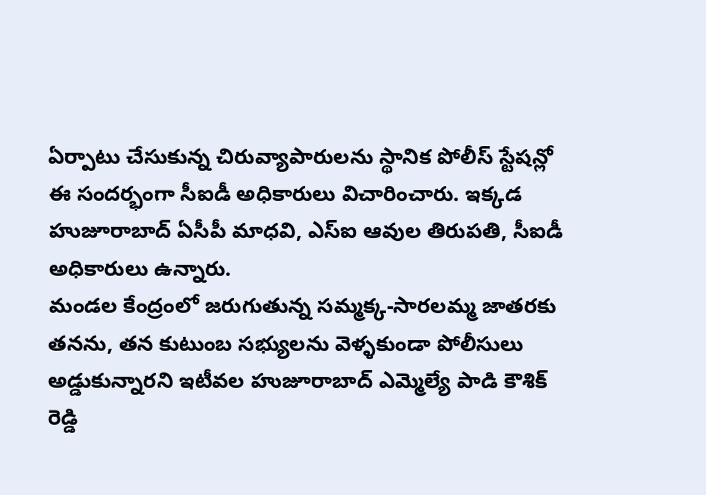ఏర్పాటు చేసుకున్న చిరువ్యాపారులను స్థానిక పోలీస్ స్టేషన్లో ఈ సందర్భంగా సీఐడీ అధికారులు విచారించారు. ఇక్కడ హుజూరాబాద్ ఏసీపీ మాధవి, ఎస్ఐ ఆవుల తిరుపతి, సీఐడీ అధికారులు ఉన్నారు.
మండల కేంద్రంలో జరుగుతున్న సమ్మక్క-సారలమ్మ జాతరకు తనను, తన కుటుంబ సభ్యులను వెళ్ళకుండా పోలీసులు అడ్డుకున్నారని ఇటీవల హుజూరాబాద్ ఎమ్మెల్యే పాడి కౌశిక్ రెడ్డి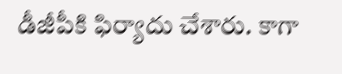డీజీపీకి ఫిర్యాదు చేశారు. కాగా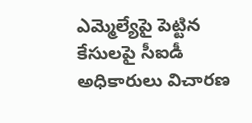ఎమ్మెల్యేపై పెట్టిన కేసులపై సీఐడీ అధికారులు విచారణ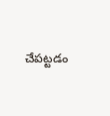చేపట్టడం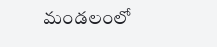మండలంలో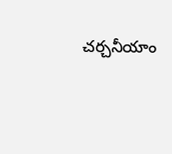చర్చనీయాం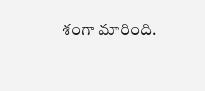శంగా మారింది.